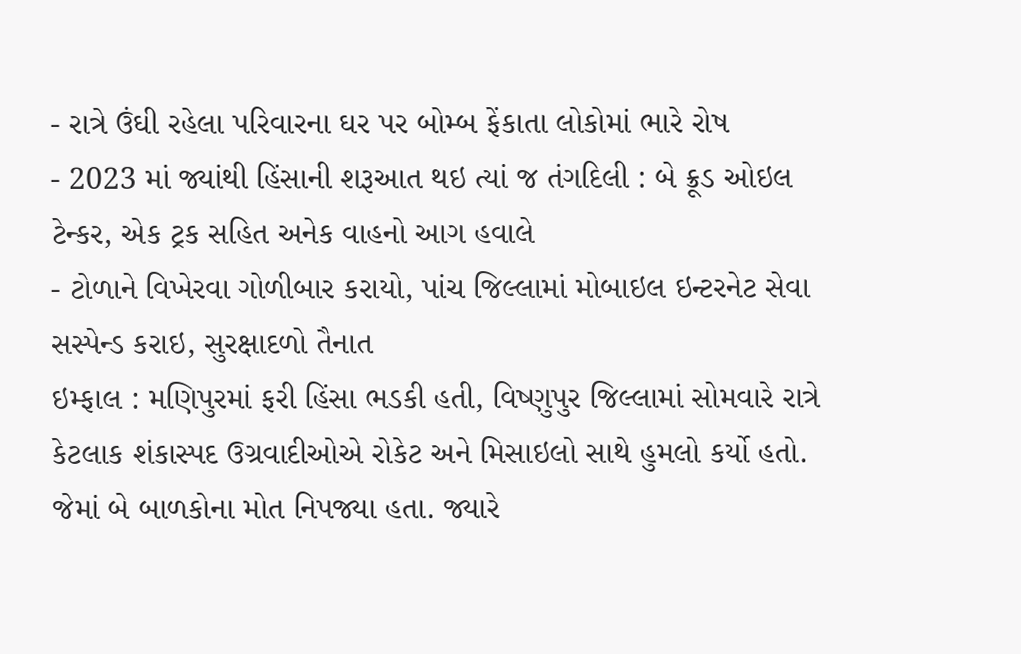- રાત્રે ઉંઘી રહેલા પરિવારના ઘર પર બોમ્બ ફેંકાતા લોકોમાં ભારે રોષ
- 2023 માં જ્યાંથી હિંસાની શરૂઆત થઇ ત્યાં જ તંગદિલી : બે ક્રૂડ ઓઇલ ટેન્કર, એક ટ્રક સહિત અનેક વાહનો આગ હવાલે
- ટોળાને વિખેરવા ગોળીબાર કરાયો, પાંચ જિલ્લામાં મોબાઇલ ઇન્ટરનેટ સેવા સસ્પેન્ડ કરાઇ, સુરક્ષાદળો તૈનાત
ઇમ્ફાલ : મણિપુરમાં ફરી હિંસા ભડકી હતી, વિષ્ણુપુર જિલ્લામાં સોમવારે રાત્રે કેટલાક શંકાસ્પદ ઉગ્રવાદીઓએ રોકેટ અને મિસાઇલો સાથે હુમલો કર્યો હતો. જેમાં બે બાળકોના મોત નિપજ્યા હતા. જ્યારે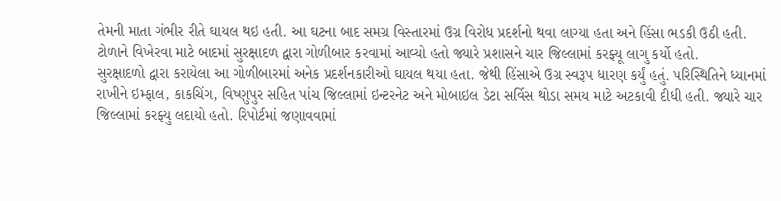તેમની માતા ગંભીર રીતે ઘાયલ થઇ હતી. આ ઘટના બાદ સમગ્ર વિસ્તારમાં ઉગ્ર વિરોધ પ્રદર્શનો થવા લાગ્યા હતા અને હિંસા ભડકી ઉઠી હતી. ટોળાને વિખેરવા માટે બાદમાં સુરક્ષાદળ દ્વારા ગોળીબાર કરવામાં આવ્યો હતો જ્યારે પ્રશાસને ચાર જિલ્લામાં કરફ્યૂ લાગુ કર્યો હતો.
સુરક્ષાદળો દ્વારા કરાયેલા આ ગોળીબારમાં અનેક પ્રદર્શનકારીઓ ઘાયલ થયા હતા. જેથી હિંસાએ ઉગ્ર સ્વરૂપ ધારણ કર્યું હતું. પરિસ્થિતિને ધ્યાનમાં રાખીને ઇમ્ફાલ, કાકચિંગ, વિષ્ણુપુર સહિત પાંચ જિલ્લામાં ઇન્ટરનેટ અને મોબાઇલ ડેટા સર્વિસ થોડા સમય માટે અટકાવી દીધી હતી. જ્યારે ચાર જિલ્લામાં કરફ્યુ લદાયો હતો. રિપોર્ટમાં જણાવવામાં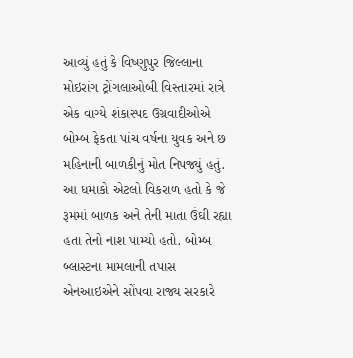આવ્યું હતું કે વિષ્ણુપુર જિલ્લાના મોઇરાંગ ટ્રોંગલાઓબી વિસ્તારમાં રાત્રે એક વાગ્યે શંકાસ્પદ ઉગ્રવાદીઓએ બોમ્બ ફેકતા પાંચ વર્ષના યુવક અને છ મહિનાની બાળકીનું મોત નિપજ્યું હતું. આ ધમાકો એટલો વિકરાળ હતો કે જે રૂમમાં બાળક અને તેની માતા ઉંઘી રહ્યા હતા તેનો નાશ પામ્યો હતો. બોમ્બ બ્લાસ્ટના મામલાની તપાસ એનઆઇએને સોંપવા રાજ્ય સરકારે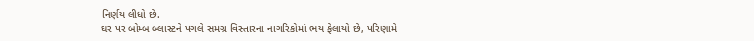નિર્ણય લીધો છે.
ઘર પર બોમ્બ બ્લાસ્ટને પગલે સમગ્ર વિસ્તારના નાગરિકોમાં ભય ફેલાયો છે, પરિણામે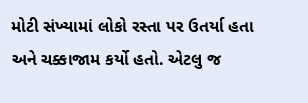મોટી સંખ્યામાં લોકો રસ્તા પર ઉતર્યા હતા અને ચક્કાજામ કર્યો હતો. એટલુ જ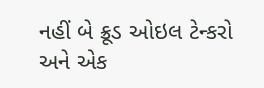નહીં બે ક્રૂડ ઓઇલ ટેન્કરો અને એક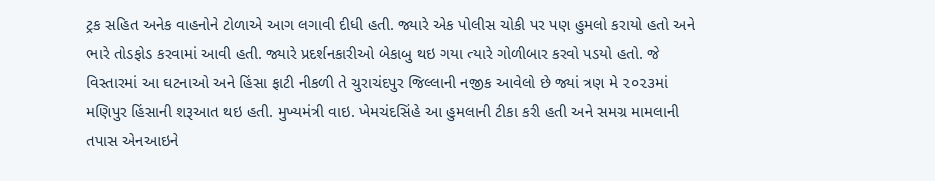ટ્રક સહિત અનેક વાહનોને ટોળાએ આગ લગાવી દીધી હતી. જ્યારે એક પોલીસ ચોકી પર પણ હુમલો કરાયો હતો અને ભારે તોડફોડ કરવામાં આવી હતી. જ્યારે પ્રદર્શનકારીઓ બેકાબુ થઇ ગયા ત્યારે ગોળીબાર કરવો પડયો હતો. જે વિસ્તારમાં આ ઘટનાઓ અને હિંસા ફાટી નીકળી તે ચુરાચંદપુર જિલ્લાની નજીક આવેલો છે જ્યાં ત્રણ મે ૨૦૨૩માં મણિપુર હિંસાની શરૂઆત થઇ હતી. મુખ્યમંત્રી વાઇ. ખેમચંદસિંહે આ હુમલાની ટીકા કરી હતી અને સમગ્ર મામલાની તપાસ એનઆઇને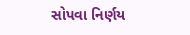સોપવા નિર્ણય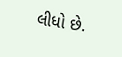લીધો છે.